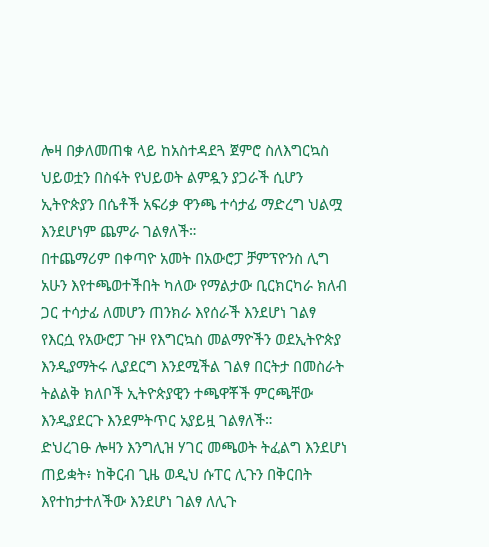ሎዛ በቃለመጠቁ ላይ ከአስተዳደጓ ጀምሮ ስለእግርኳስ ህይወቷን በስፋት የህይወት ልምዷን ያጋራች ሲሆን ኢትዮጵያን በሴቶች አፍሪቃ ዋንጫ ተሳታፊ ማድረግ ህልሟ እንደሆነም ጨምራ ገልፃለች።
በተጨማሪም በቀጣዮ አመት በአውሮፓ ቻምፕዮንስ ሊግ አሁን እየተጫወተችበት ካለው የማልታው ቢርክርካራ ክለብ ጋር ተሳታፊ ለመሆን ጠንክራ እየሰራች እንደሆነ ገልፃ የእርሷ የአውሮፓ ጉዞ የእግርኳስ መልማዮችን ወደኢትዮጵያ እንዲያማትሩ ሊያደርግ እንደሚችል ገልፃ በርትታ በመስራት ትልልቅ ክለቦች ኢትዮጵያዊን ተጫዋቾች ምርጫቸው እንዲያደርጉ እንደምትጥር አያይዟ ገልፃለች።
ድህረገፁ ሎዛን እንግሊዝ ሃገር መጫወት ትፈልግ እንደሆነ ጠይቋት፥ ከቅርብ ጊዜ ወዲህ ሱፐር ሊጉን በቅርበት እየተከታተለችው እንደሆነ ገልፃ ለሊጉ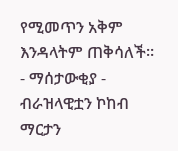የሚመጥን አቅም እንዳላትም ጠቅሳለች።
- ማሰታውቂያ -
ብራዝላዊቷን ኮከብ ማርታን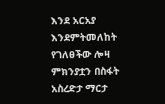እንደ አርአያ እንደምትመለከት የገለፀችው ሎዛ ምክንያቷን በስፋት አስረድታ ማርታ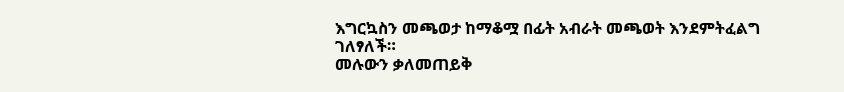እግርኳስን መጫወታ ከማቆሟ በፊት አብራት መጫወት እንደምትፈልግ ገለፃለች።
መሉውን ቃለመጠይቅ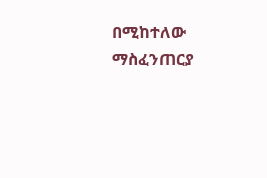በሚከተለው ማስፈንጠርያ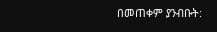በመጠቀም ያንብቡት: